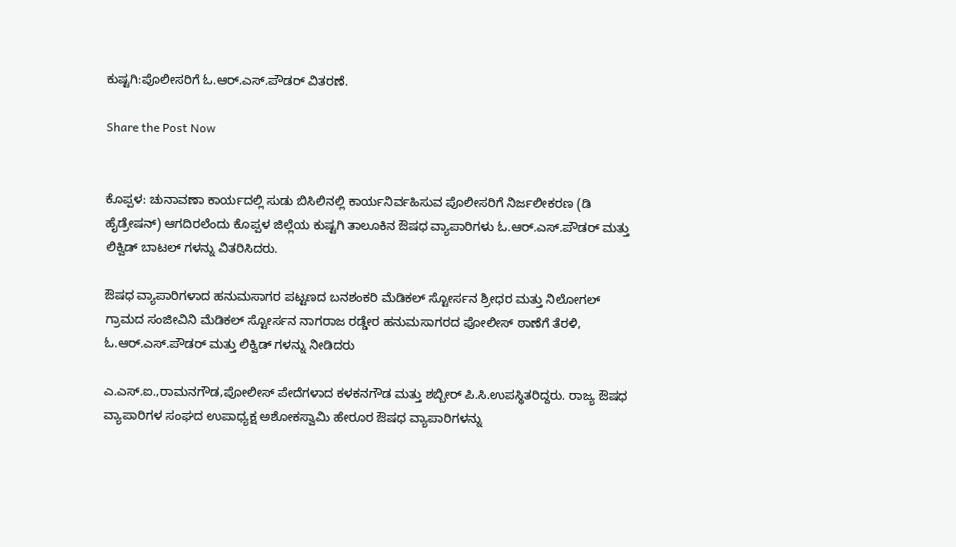ಕುಷ್ಟಗಿ:ಪೊಲೀಸರಿಗೆ ಓ.ಆರ್.ಎಸ್.ಪೌಡರ್ ವಿತರಣೆ.

Share the Post Now


ಕೊಪ್ಪಳ: ಚುನಾವಣಾ ಕಾರ್ಯದಲ್ಲಿ ಸುಡು ಬಿಸಿಲಿನಲ್ಲಿ ಕಾರ್ಯನಿರ್ವಹಿಸುವ ಪೊಲೀಸರಿಗೆ ನಿರ್ಜಲೀಕರಣ (ಡಿ ಹೈಡ್ರೇಷನ್) ಆಗದಿರಲೆಂದು ಕೊಪ್ಪಳ ಜಿಲ್ಲೆಯ ಕುಷ್ಟಗಿ ತಾಲೂಕಿನ ಔಷಧ ವ್ಯಾಪಾರಿಗಳು ಓ.ಆರ್.ಎಸ್.ಪೌಡರ್ ಮತ್ತು ಲಿಕ್ವಿಡ್ ಬಾಟಲ್ ಗಳನ್ನು ವಿತರಿಸಿದರು.

ಔಷಧ ವ್ಯಾಪಾರಿಗಳಾದ ಹನುಮಸಾಗರ ಪಟ್ಟಣದ ಬನಶಂಕರಿ ಮೆಡಿಕಲ್ ಸ್ಟೋರ್ಸನ ಶ್ರೀಧರ ಮತ್ತು ನಿಲೋಗಲ್ ಗ್ರಾಮದ ಸಂಜೀವಿನಿ ಮೆಡಿಕಲ್ ಸ್ಟೋರ್ಸನ ನಾಗರಾಜ ರಡ್ಡೇರ ಹನುಮಸಾಗರದ ಪೋಲೀಸ್ ಠಾಣೆಗೆ ತೆರಳಿ, ಓ.ಆರ್.ಎಸ್.ಪೌಡರ್ ಮತ್ತು ಲಿಕ್ವಿಡ್ ಗಳನ್ನು ನೀಡಿದರು

ಎ.ಎಸ್.ಐ.,ರಾಮನಗೌಡ,ಪೋಲೀಸ್ ಪೇದೆಗಳಾದ ಕಳಕನಗೌಡ ಮತ್ತು ಶಬ್ಬೀರ್ ಪಿ.ಸಿ.ಉಪಸ್ಥಿತರಿದ್ದರು. ರಾಜ್ಯ ಔಷಧ ವ್ಯಾಪಾರಿಗಳ ಸಂಘದ ಉಪಾಧ್ಯಕ್ಷ ಅಶೋಕಸ್ವಾಮಿ ಹೇರೂರ ಔಷಧ ವ್ಯಾಪಾರಿಗಳನ್ನು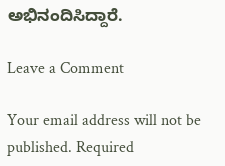ಅಭಿನಂದಿಸಿದ್ದಾರೆ.

Leave a Comment

Your email address will not be published. Required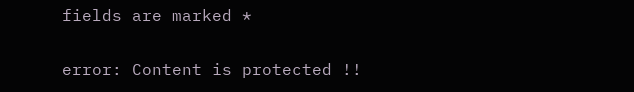fields are marked *

error: Content is protected !!